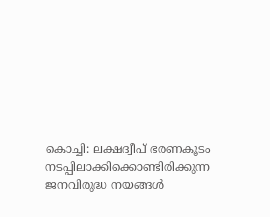കൊച്ചി: ലക്ഷദ്വീപ് ഭരണകൂടം നടപ്പിലാക്കിക്കൊണ്ടിരിക്കുന്ന ജനവിരുദ്ധ നയങ്ങൾ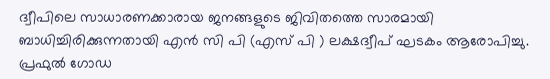ദ്വീപിലെ സാധാരണക്കാരായ ജനങ്ങളുടെ ജിവിതത്തെ സാരമായി ബാധിച്ചിരിക്കുന്നതായി എൻ സി പി (എസ് പി ) ലക്ഷദ്വീപ് ഘടകം ആരോപിച്ചു. പ്രഫുൽ ഗോഡ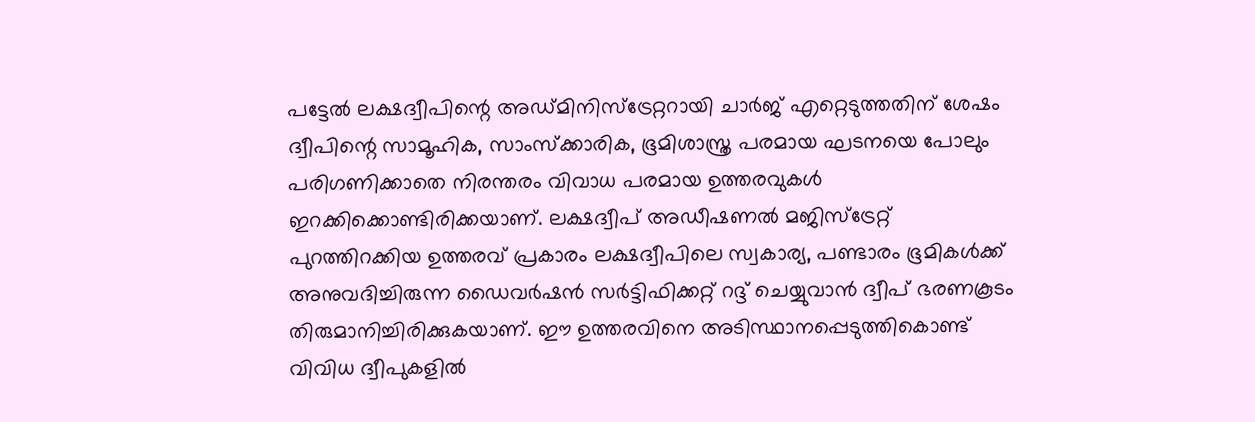പട്ടേൽ ലക്ഷദ്വീപിന്റെ അഡ്‌മിനി‌സ്ട്രേറ്ററായി ചാർജ് എറ്റെടുത്തതിന് ശേഷം ദ്വീപിന്റെ സാമൂഹിക, സാംസ്ക്കാരിക, ഭൂമിശാസ്ത്ര പരമായ ഘടനയെ പോലും പരിഗണിക്കാതെ നിരന്തരം വിവാധ പരമായ ഉത്തരവുകൾ ഇറക്കിക്കൊണ്ടിരിക്കയാണ്. ലക്ഷദ്വീപ് അഡീഷണൽ മജിസ്ട്രേറ്റ് പുറത്തിറക്കിയ ഉത്തരവ് പ്രകാരം ലക്ഷദ്വീപിലെ സ്വകാര്യ, പണ്ടാരം ഭൂമികൾക്ക് അനുവദിച്ചിരുന്ന ഡൈവർഷൻ സർട്ടിഫിക്കറ്റ് റദ്ദ് ചെയ്യുവാൻ ദ്വീപ് ഭരണകൂടം തിരുമാനിച്ചിരിക്കുകയാണ്. ഈ ഉത്തരവിനെ അടിസ്ഥാനപ്പെടുത്തികൊണ്ട് വിവിധ ദ്വീപുകളിൽ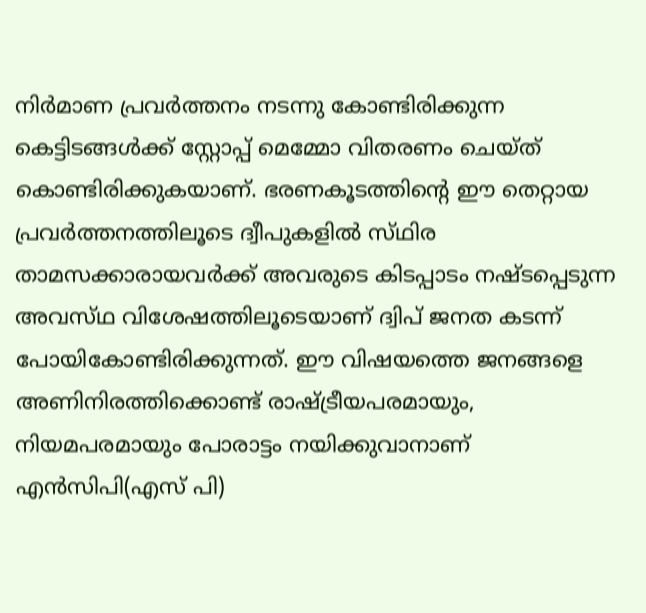നിർമാണ പ്രവർത്തനം നടന്നു കോണ്ടിരിക്കുന്ന കെട്ടിടങ്ങൾക്ക് സ്റ്റോപ്പ് മെമ്മോ വിതരണം ചെയ്ത് കൊണ്ടിരിക്കുകയാണ്. ഭരണകൂടത്തിന്റെ ഈ തെറ്റായ പ്രവർത്തനത്തിലൂടെ ദ്വീപുകളിൽ സ്‌ഥിര താമസക്കാരായവർക്ക് അവരുടെ കിടപ്പാടം നഷ്ട‌പ്പെടുന്ന അവസ്‌ഥ വിശേഷത്തിലൂടെയാണ് ദ്വിപ് ജനത കടന്ന് പോയികോണ്ടിരിക്കുന്നത്. ഈ വിഷയത്തെ ജനങ്ങളെ അണിനിരത്തിക്കൊണ്ട് രാഷ്ട്രീയപരമായും, നിയമപരമായും പോരാട്ടം നയിക്കുവാനാണ് എൻസിപി(എസ് പി)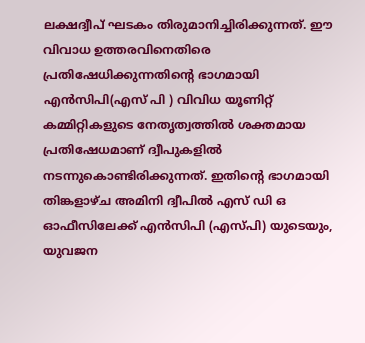ലക്ഷദ്വീപ് ഘടകം തിരുമാനിച്ചിരിക്കുന്നത്. ഈ വിവാധ ഉത്തരവിനെതിരെ പ്രതിഷേധിക്കുന്നതിന്റെ ഭാഗമായി എൻസിപി(എസ് പി ) വിവിധ യൂണിറ്റ് കമ്മിറ്റികളുടെ നേതൃത്വത്തിൽ ശക്തമായ പ്രതിഷേധമാണ് ദ്വീപുകളിൽ നടന്നുകൊണ്ടിരിക്കുന്നത്. ഇതിന്റെ ഭാഗമായി തിങ്കളാഴ്ച അമിനി ദ്വീപിൽ എസ് ഡി ഒ ഓഫീസിലേക്ക് എൻസിപി (എസ്പി) യുടെയും, യുവജന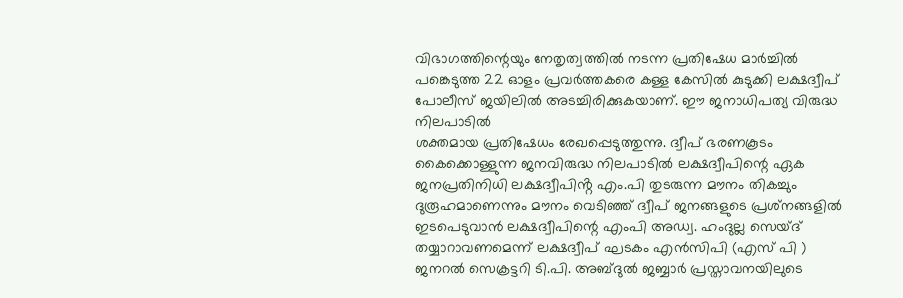വിഭാഗത്തിന്റെയും നേതൃത്വത്തിൽ നടന്ന പ്രതിഷേധ മാർച്ചിൽ പങ്കെടുത്ത 22 ഓളം പ്രവർത്തകരെ കള്ള കേസിൽ കുടുക്കി ലക്ഷദ്വീപ് പോലീസ് ജയിലിൽ അടച്ചിരിക്കുകയാണ്. ഈ ജനാധിപത്യ വിരുദ്ധ നിലപാടിൽ
ശക്തമായ പ്രതിഷേധം രേഖപ്പെടുത്തുന്നു. ദ്വീപ് ഭരണകൂടം കൈക്കൊള്ളുന്ന ജനവിരുദ്ധ നിലപാടിൽ ലക്ഷദ്വീപിന്റെ ഏക ജനപ്രതിനിധി ലക്ഷദ്വീപിൻ്റ എം.പി തുടരുന്ന മൗനം തികച്ചും ദുരൂഹമാണെന്നും മൗനം വെടിഞ്ഞ് ദ്വീപ് ജനങ്ങളുടെ പ്രശ്‌നങ്ങളിൽ ഇടപെടുവാൻ ലക്ഷദ്വീപിന്റെ എംപി അഡ്വ. ഹംദുല്ല സെയ്ദ് തയ്യാറാവണമെന്ന് ലക്ഷദ്വീപ് ഘടകം എൻസിപി (എസ് പി ) ജനറൽ സെക്രട്ടറി ടി.പി. അബ്ദുൽ ജബ്ബാർ പ്രസ്താവനയിലുടെ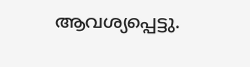ആവശ്യപ്പെട്ടു.